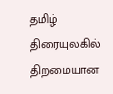தமிழ் திரையுலகில் திறமையான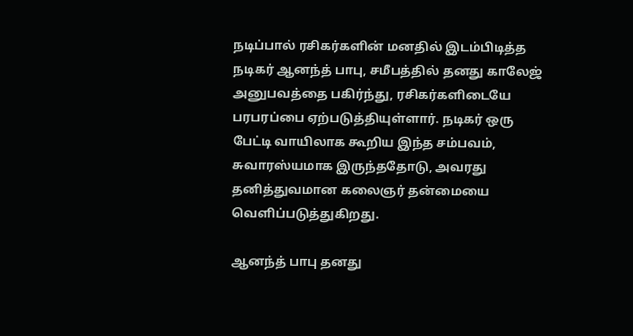நடிப்பால் ரசிகர்களின் மனதில் இடம்பிடித்த நடிகர் ஆனந்த் பாபு, சமீபத்தில் தனது காலேஜ் அனுபவத்தை பகிர்ந்து, ரசிகர்களிடையே பரபரப்பை ஏற்படுத்தியுள்ளார். நடிகர் ஒரு பேட்டி வாயிலாக கூறிய இந்த சம்பவம், சுவாரஸ்யமாக இருந்ததோடு, அவரது தனித்துவமான கலைஞர் தன்மையை வெளிப்படுத்துகிறது.

ஆனந்த் பாபு தனது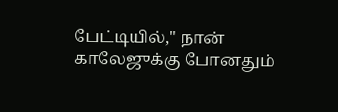பேட்டியில்," நான் காலேஜுக்கு போனதும்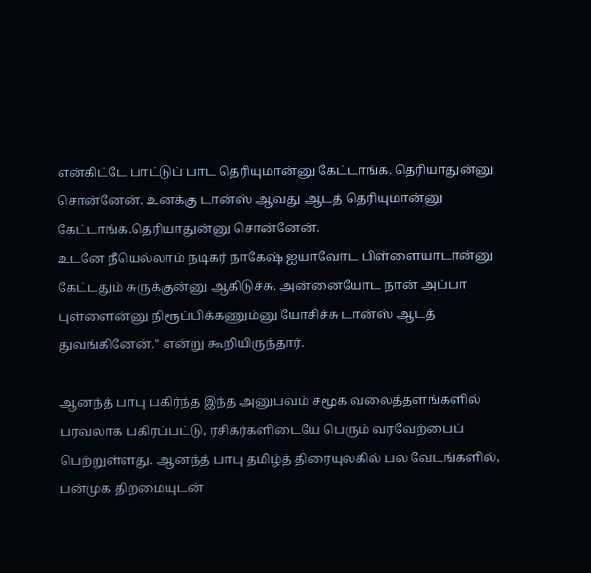என்கிட்டே பாட்டுப் பாட தெரியுமான்னு கேட்டாங்க. தெரியாதுன்னு சொன்னேன். உனக்கு டான்ஸ் ஆவது ஆடத் தெரியுமான்னு கேட்டாங்க.தெரியாதுன்னு சொன்னேன்.
உடனே நீயெல்லாம் நடிகர் நாகேஷ் ஐயாவோட பிள்ளையாடான்னு கேட்டதும் சுருக்குன்னு ஆகிடுச்சு. அன்னையோட நான் அப்பா புள்ளைன்னு நிரூப்பிக்கணும்னு யோசிச்சு டான்ஸ் ஆடத் துவங்கினேன்." என்று கூறியிருந்தார்.

ஆனந்த் பாபு பகிர்ந்த இந்த அனுபவம் சமூக வலைத்தளங்களில் பரவலாக பகிரப்பட்டு, ரசிகர்களிடையே பெரும் வரவேற்பைப் பெற்றுள்ளது. ஆனந்த் பாபு தமிழ்த் திரையுலகில் பல வேடங்களில், பன்முக திறமையுடன்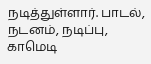நடித்துள்ளார். பாடல், நடனம், நடிப்பு, காமெடி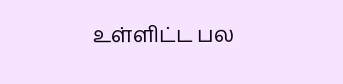உள்ளிட்ட பல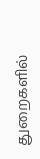துறைகளில்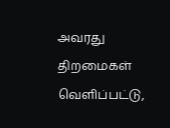அவரது திறமைகள் வெளிப்பட்டு,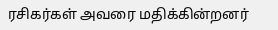ரசிகர்கள் அவரை மதிக்கின்றனர்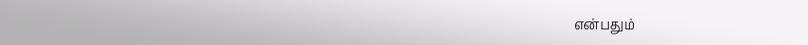என்பதும்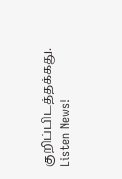குறிப்பிடத்தக்கது.
Listen News!